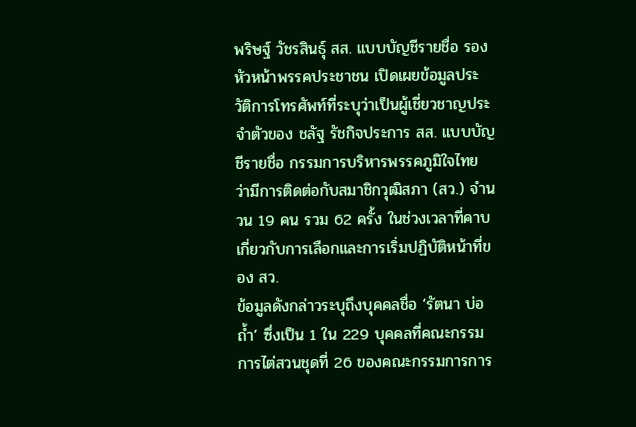พริษฐ์ วัชรสินธุ์ สส. แบบบัญชีรายชื่อ รองหัวหน้าพรรคประชาชน เปิดเผยข้อมูลประวัติการโทรศัพท์ที่ระบุว่าเป็นผู้เชี่ยวชาญประจำตัวของ ชลัฐ รัชกิจประการ สส. แบบบัญชีรายชื่อ กรรมการบริหารพรรคภูมิใจไทย ว่ามีการติดต่อกับสมาชิกวุฒิสภา (สว.) จำนวน 19 คน รวม 62 ครั้ง ในช่วงเวลาที่คาบเกี่ยวกับการเลือกและการเริ่มปฏิบัติหน้าที่ของ สว.
ข้อมูลดังกล่าวระบุถึงบุคคลชื่อ ‘รัตนา บ่อถ้ำ’ ซึ่งเป็น 1 ใน 229 บุคคลที่คณะกรรมการไต่สวนชุดที่ 26 ของคณะกรรมการการ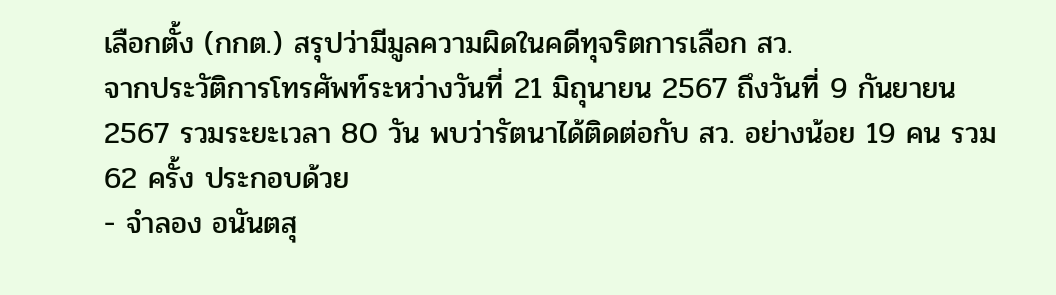เลือกตั้ง (กกต.) สรุปว่ามีมูลความผิดในคดีทุจริตการเลือก สว.
จากประวัติการโทรศัพท์ระหว่างวันที่ 21 มิถุนายน 2567 ถึงวันที่ 9 กันยายน 2567 รวมระยะเวลา 80 วัน พบว่ารัตนาได้ติดต่อกับ สว. อย่างน้อย 19 คน รวม 62 ครั้ง ประกอบด้วย
- จำลอง อนันตสุ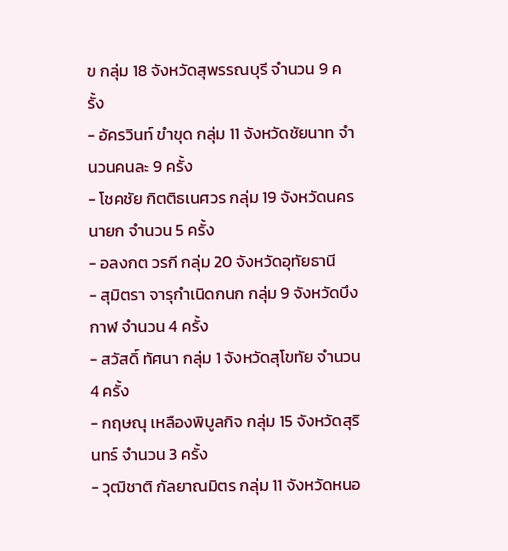ข กลุ่ม 18 จังหวัดสุพรรณบุรี จำนวน 9 ครั้ง
- อัครวินท์ ขำขุด กลุ่ม 11 จังหวัดชัยนาท จำนวนคนละ 9 ครั้ง
- โชคชัย กิตติธเนศวร กลุ่ม 19 จังหวัดนครนายก จำนวน 5 ครั้ง
- อลงกต วรกี กลุ่ม 20 จังหวัดอุทัยธานี
- สุมิตรา จารุกำเนิดกนก กลุ่ม 9 จังหวัดบึงกาฬ จำนวน 4 ครั้ง
- สวัสดิ์ ทัศนา กลุ่ม 1 จังหวัดสุโขทัย จำนวน 4 ครั้ง
- กฤษณุ เหลืองพิบูลกิจ กลุ่ม 15 จังหวัดสุรินทร์ จำนวน 3 ครั้ง
- วุฒิชาติ กัลยาณมิตร กลุ่ม 11 จังหวัดหนอ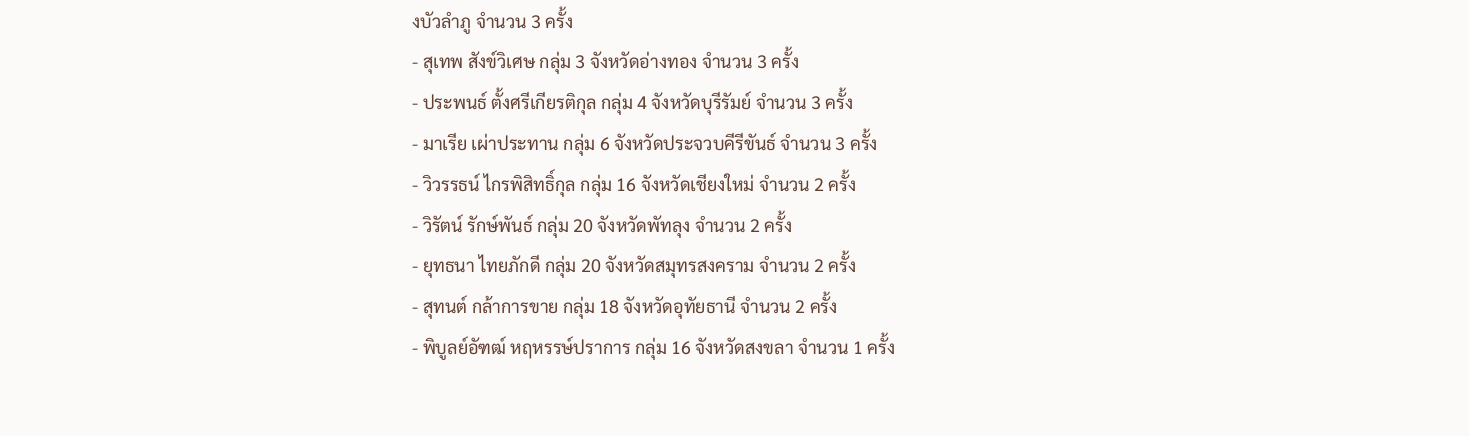งบัวลำภู จำนวน 3 ครั้ง
- สุเทพ สังข์วิเศษ กลุ่ม 3 จังหวัดอ่างทอง จำนวน 3 ครั้ง
- ประพนธ์ ตั้งศรีเกียรติกุล กลุ่ม 4 จังหวัดบุรีรัมย์ จำนวน 3 ครั้ง
- มาเรีย เผ่าประทาน กลุ่ม 6 จังหวัดประจวบคีรีขันธ์ จำนวน 3 ครั้ง
- วิวรรธน์ ไกรพิสิทธิ์กุล กลุ่ม 16 จังหวัดเชียงใหม่ จำนวน 2 ครั้ง
- วิรัตน์ รักษ์พันธ์ กลุ่ม 20 จังหวัดพัทลุง จำนวน 2 ครั้ง
- ยุทธนา ไทยภักดี กลุ่ม 20 จังหวัดสมุทรสงคราม จำนวน 2 ครั้ง
- สุทนต์ กล้าการขาย กลุ่ม 18 จังหวัดอุทัยธานี จำนวน 2 ครั้ง
- พิบูลย์อัฑฒ์ หฤหรรษ์ปราการ กลุ่ม 16 จังหวัดสงขลา จำนวน 1 ครั้ง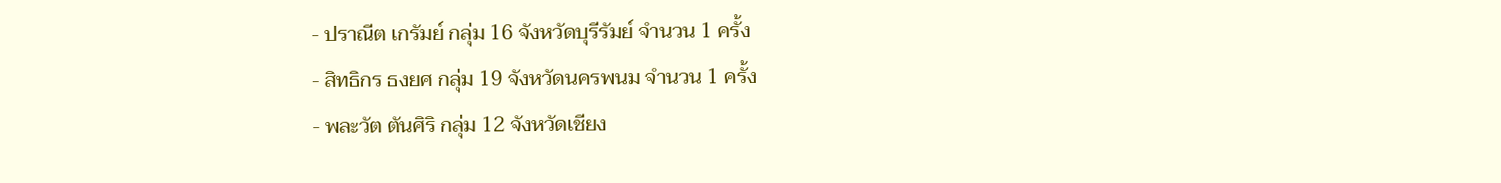- ปราณีต เกรัมย์ กลุ่ม 16 จังหวัดบุรีรัมย์ จำนวน 1 ครั้ง
- สิทธิกร ธงยศ กลุ่ม 19 จังหวัดนครพนม จำนวน 1 ครั้ง
- พละวัต ตันศิริ กลุ่ม 12 จังหวัดเชียง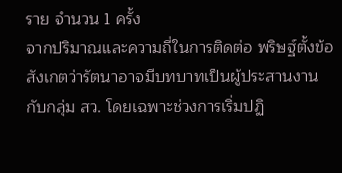ราย จำนวน 1 ครั้ง
จากปริมาณและความถี่ในการติดต่อ พริษฐ์ตั้งข้อสังเกตว่ารัตนาอาจมีบทบาทเป็นผู้ประสานงานกับกลุ่ม สว. โดยเฉพาะช่วงการเริ่มปฏิ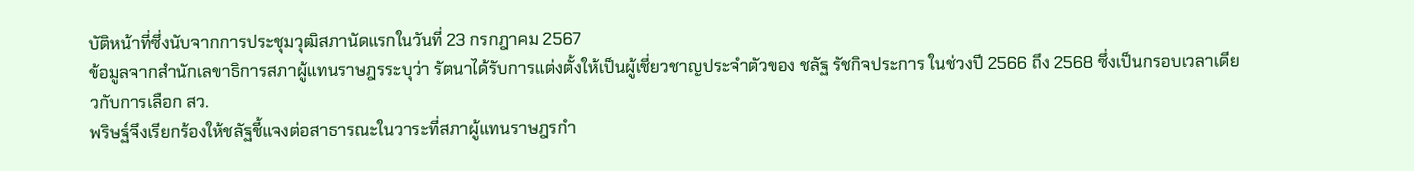บัติหน้าที่ซึ่งนับจากการประชุมวุฒิสภานัดแรกในวันที่ 23 กรกฎาคม 2567
ข้อมูลจากสำนักเลขาธิการสภาผู้แทนราษฎรระบุว่า รัตนาได้รับการแต่งตั้งให้เป็นผู้เชี่ยวชาญประจำตัวของ ชลัฐ รัชกิจประการ ในช่วงปี 2566 ถึง 2568 ซึ่งเป็นกรอบเวลาเดียวกับการเลือก สว.
พริษฐ์จึงเรียกร้องให้ชลัฐชี้แจงต่อสาธารณะในวาระที่สภาผู้แทนราษฎรกำ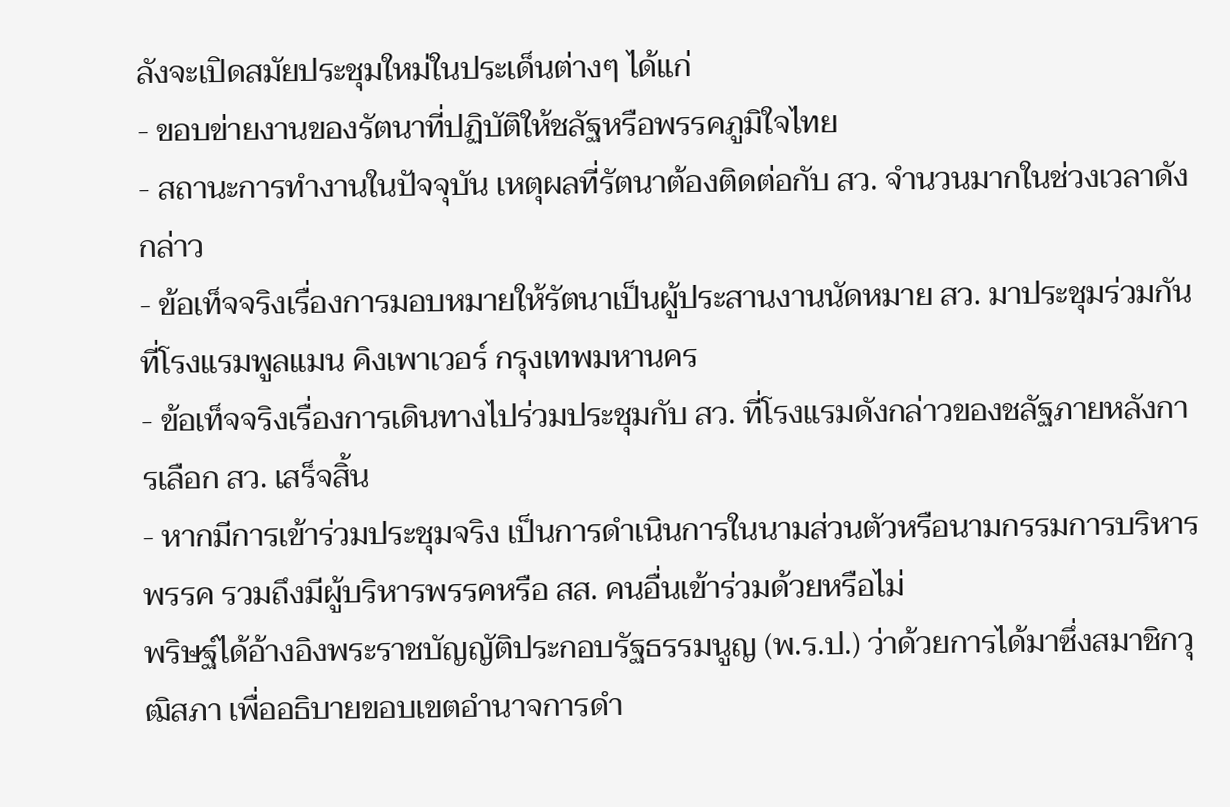ลังจะเปิดสมัยประชุมใหม่ในประเด็นต่างๆ ได้แก่
- ขอบข่ายงานของรัตนาที่ปฏิบัติให้ชลัฐหรือพรรคภูมิใจไทย
- สถานะการทำงานในปัจจุบัน เหตุผลที่รัตนาต้องติดต่อกับ สว. จำนวนมากในช่วงเวลาดังกล่าว
- ข้อเท็จจริงเรื่องการมอบหมายให้รัตนาเป็นผู้ประสานงานนัดหมาย สว. มาประชุมร่วมกันที่โรงแรมพูลแมน คิงเพาเวอร์ กรุงเทพมหานคร
- ข้อเท็จจริงเรื่องการเดินทางไปร่วมประชุมกับ สว. ที่โรงแรมดังกล่าวของชลัฐภายหลังการเลือก สว. เสร็จสิ้น
- หากมีการเข้าร่วมประชุมจริง เป็นการดำเนินการในนามส่วนตัวหรือนามกรรมการบริหารพรรค รวมถึงมีผู้บริหารพรรคหรือ สส. คนอื่นเข้าร่วมด้วยหรือไม่
พริษฐ์ได้อ้างอิงพระราชบัญญัติประกอบรัฐธรรมนูญ (พ.ร.ป.) ว่าด้วยการได้มาซึ่งสมาชิกวุฒิสภา เพื่ออธิบายขอบเขตอำนาจการดำ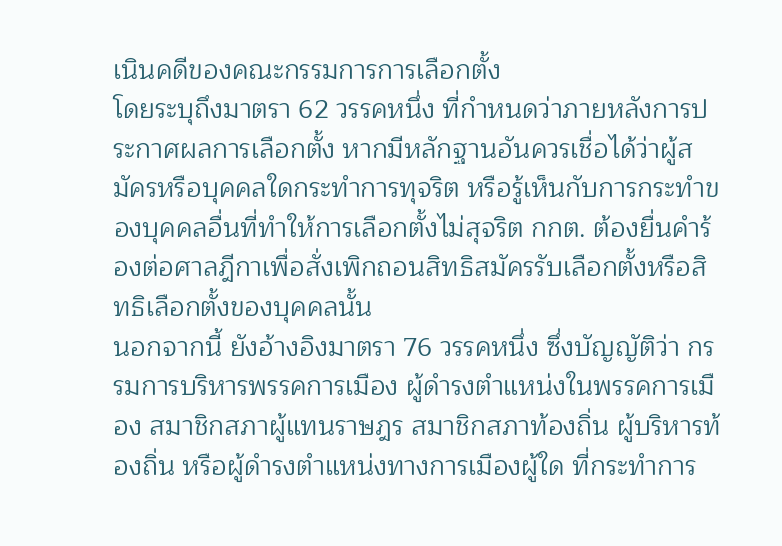เนินคดีของคณะกรรมการการเลือกตั้ง
โดยระบุถึงมาตรา 62 วรรคหนึ่ง ที่กำหนดว่าภายหลังการประกาศผลการเลือกตั้ง หากมีหลักฐานอันควรเชื่อได้ว่าผู้สมัครหรือบุคคลใดกระทำการทุจริต หรือรู้เห็นกับการกระทำของบุคคลอื่นที่ทำให้การเลือกตั้งไม่สุจริต กกต. ต้องยื่นคำร้องต่อศาลฎีกาเพื่อสั่งเพิกถอนสิทธิสมัครรับเลือกตั้งหรือสิทธิเลือกตั้งของบุคคลนั้น
นอกจากนี้ ยังอ้างอิงมาตรา 76 วรรคหนึ่ง ซึ่งบัญญัติว่า กรรมการบริหารพรรคการเมือง ผู้ดำรงตำแหน่งในพรรคการเมือง สมาชิกสภาผู้แทนราษฎร สมาชิกสภาท้องถิ่น ผู้บริหารท้องถิ่น หรือผู้ดำรงตำแหน่งทางการเมืองผู้ใด ที่กระทำการ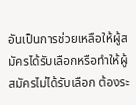อันเป็นการช่วยเหลือให้ผู้สมัครได้รับเลือกหรือทำให้ผู้สมัครไม่ได้รับเลือก ต้องระ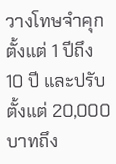วางโทษจำคุกตั้งแต่ 1 ปีถึง 10 ปี และปรับตั้งแต่ 20,000 บาทถึง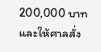200,000 บาท และให้ศาลสั่ง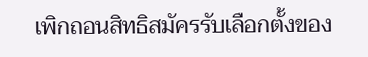เพิกถอนสิทธิสมัครรับเลือกตั้งของ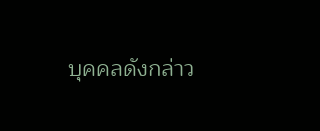บุคคลดังกล่าว